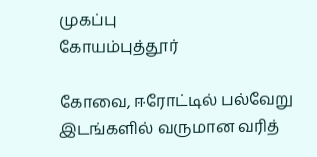முகப்பு
கோயம்புத்தூர்

கோவை, ஈரோட்டில் பல்வேறு இடங்களில் வருமான வரித்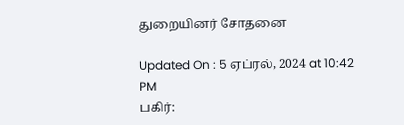துறையினர் சோதனை

Updated On : 5 ஏப்ரல், 2024 at 10:42 PM
பகிர்: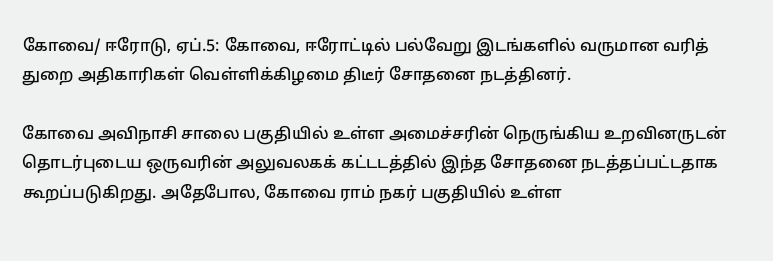கோவை/ ஈரோடு, ஏப்.5: கோவை, ஈரோட்டில் பல்வேறு இடங்களில் வருமான வரித் துறை அதிகாரிகள் வெள்ளிக்கிழமை திடீர் சோதனை நடத்தினர்.

கோவை அவிநாசி சாலை பகுதியில் உள்ள அமைச்சரின் நெருங்கிய உறவினருடன் தொடர்புடைய ஒருவரின் அலுவலகக் கட்டடத்தில் இந்த சோதனை நடத்தப்பட்டதாக கூறப்படுகிறது. அதேபோல, கோவை ராம் நகர் பகுதியில் உள்ள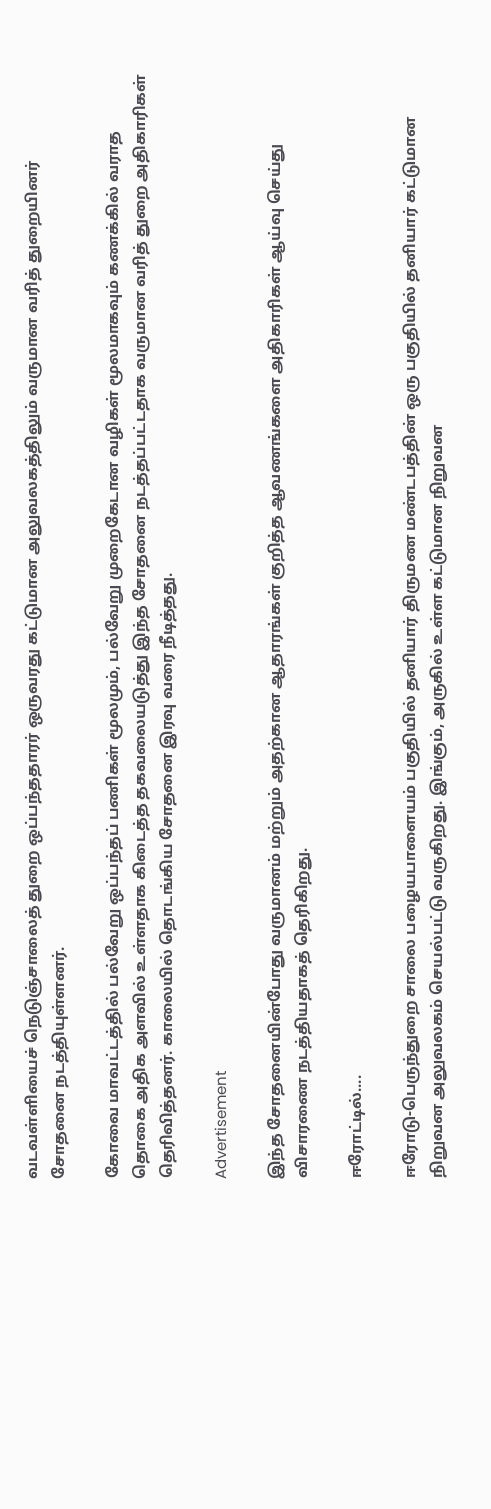வடவள்ளியைச் நெடுஞ்சாலைத் துறை ஒப்பந்ததாரர் ஒருவரது கட்டுமான அலுவலகத்திலும் வருமான வரித் துறையினர் சோதனை நடத்தியுள்ளனர்.

கோவை மாவட்டத்தில் பல்வேறு ஒப்பந்தப் பணிகள் மூலமும், பல்வேறு முறைகேடான வழிகள் மூலமாகவும் கணக்கில் வராத தொகை அதிக அளவில் உள்ளதாக கிடைத்த தகவலையடுத்து இந்த சோதனை நடத்தப்பட்டதாக வருமான வரித் துறை அதிகாரிகள் தெரிவித்தனர். காலையில் தொடங்கிய சோதனை இரவு வரை நீடித்தது.

Advertisement

இந்த சோதனையின்போது வருமானம் மற்றும் அதற்கான ஆதாரங்கள் குறித்த ஆவணங்களை அதிகாரிகள் ஆய்வு செய்து விசாரணை நடத்தியதாகத் தெரிகிறது.

ஈரோட்டில்....

ஈரோடு-பெருந்துறை சாலை பழையபாளையம் பகுதியில் தனியார் திருமண மண்டபத்தின் ஒரு பகுதியில் தனியார் கட்டுமான நிறுவன அலுவலகம் செயல்பட்டு வருகிறது. இங்கும், அருகில் உள்ள கட்டுமான நிறுவன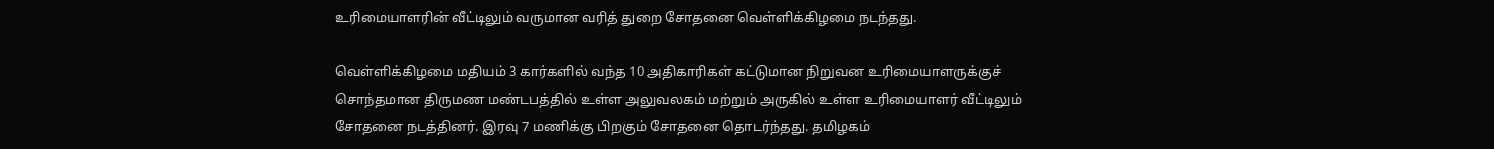உரிமையாளரின் வீட்டிலும் வருமான வரித் துறை சோதனை வெள்ளிக்கிழமை நடந்தது.

வெள்ளிக்கிழமை மதியம் 3 கார்களில் வந்த 10 அதிகாரிகள் கட்டுமான நிறுவன உரிமையாளருக்குச் சொந்தமான திருமண மண்டபத்தில் உள்ள அலுவலகம் மற்றும் அருகில் உள்ள உரிமையாளர் வீட்டிலும் சோதனை நடத்தினர். இரவு 7 மணிக்கு பிறகும் சோதனை தொடர்ந்தது. தமிழகம்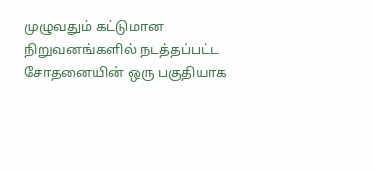முழுவதும் கட்டுமான நிறுவனங்களில் நடத்தப்பட்ட சோதனையின் ஒரு பகுதியாக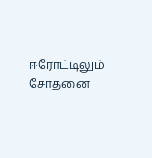ஈரோட்டிலும் சோதனை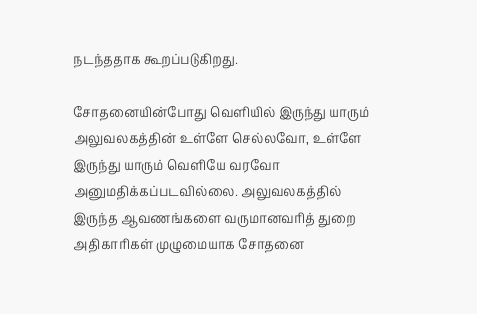நடந்ததாக கூறப்படுகிறது.

சோதனையின்போது வெளியில் இருந்து யாரும் அலுவலகத்தின் உள்ளே செல்லவோ, உள்ளே இருந்து யாரும் வெளியே வரவோ அனுமதிக்கப்படவில்லை. அலுவலகத்தில் இருந்த ஆவணங்களை வருமானவரித் துறை அதிகாரிகள் முழுமையாக சோதனை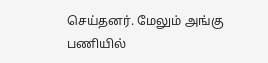செய்தனர். மேலும் அங்கு பணியில்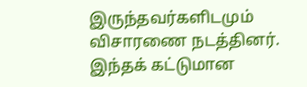இருந்தவர்களிடமும் விசாரணை நடத்தினர். இந்தக் கட்டுமான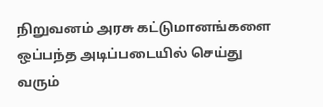நிறுவனம் அரசு கட்டுமானங்களை ஒப்பந்த அடிப்படையில் செய்து வரும்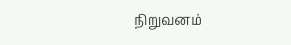நிறுவனம்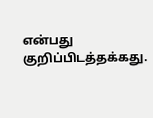என்பது குறிப்பிடத்தக்கது.